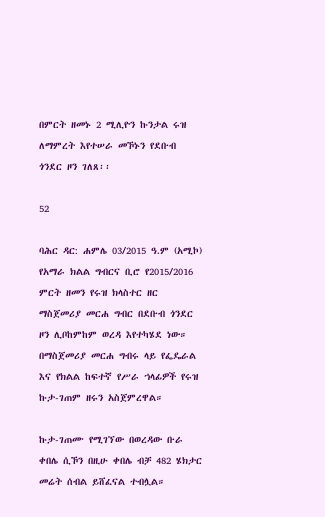በምርት ዘመኑ 2 ሚሊዮን ኩንታል ሩዝ ለማምረት እየተሠራ መኾኑን የደቡብ ጎንደር ዞን ገለጸ፡፡

52

ባሕር ዳር: ሐምሌ 03/2015 ዓ.ም (አሚኮ) የአማራ ክልል ግብርና ቢሮ የ2015/2016 ምርት ዘመን የሩዝ ክላስተር ዘር ማስጀመሪያ መርሐ ግብር በደቡብ ጎንደር ዞን ሊቦከምከም ወረዳ እየተካሄደ ነው። በማስጀመሪያ መርሐ ግብሩ ላይ የፌዴራል እና የክልል ከፍተኛ የሥራ ኀላፊዎች የሩዝ ኩታ-ገጠም ዘሩን አስጀምረዋል።

ኩታ-ገጠሙ የሚገኘው በወረዳው ቡራ ቀበሌ ሲኾን በዚሁ ቀበሌ ብቻ 482 ሄክታር መሬት ሰብል ይሸፈናል ተብሏል።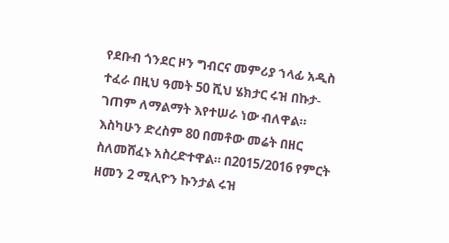የደቡብ ጎንደር ዞን ግብርና መምሪያ ኀላፊ አዲስ ተፈራ በዚህ ዓመት 50 ሺህ ሄክታር ሩዝ በኩታ-ገጠም ለማልማት እየተሠራ ነው ብለዋል። እስካሁን ድረስም 80 በመቶው መሬት በዘር ስለመሸፈኑ አስረድተዋል። በ2015/2016 የምርት ዘመን 2 ሚሊዮን ኩንታል ሩዝ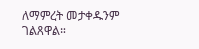ለማምረት መታቀዱንም ገልጸዋል።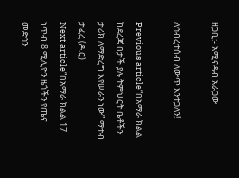ዘጋቢ:- አሚናዳብ አራጋው

ለኅብረተሰብ ለውጥ እንተጋለን!

Previous article“በአማራ ክልል ከደረጃ በታች ያሉ ትምህርት ቤቶችን ታሪክ ለማድረግ እየሠራን ነው” ማተብ ታፈረ (ዶ.ር)
Next article“በአማራ ክልል 17 ነጥብ 8 ሚሊዮን ዜጎችን የጤና መድኅን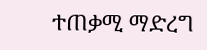ተጠቃሚ ማድረግ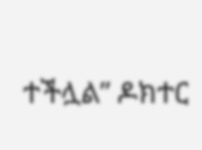ተችሏል” ዶክተር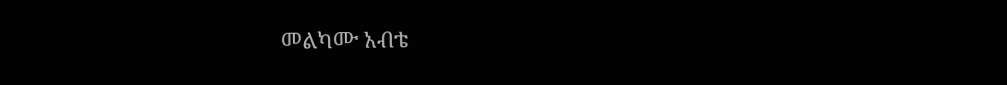መልካሙ አብቴ